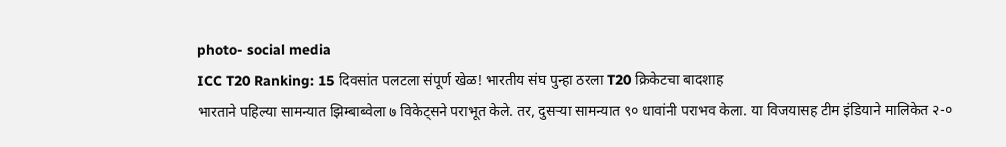photo- social media
ICC T20 Ranking: 15 दिवसांत पलटला संपूर्ण खेळ! भारतीय संघ पुन्हा ठरला T20 क्रिकेटचा बादशाह
भारताने पहिल्या सामन्यात झिम्बाब्वेला ७ विकेट्सने पराभूत केले. तर, दुसऱ्या सामन्यात ९० धावांनी पराभव केला. या विजयासह टीम इंडियाने मालिकेत २-०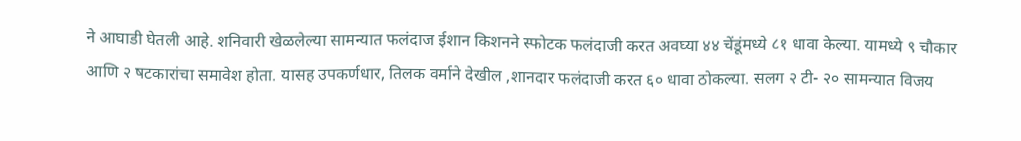ने आघाडी घेतली आहे. शनिवारी खेळलेल्या सामन्यात फलंदाज ईशान किशनने स्फोटक फलंदाजी करत अवघ्या ४४ चेंडूंमध्ये ८१ धावा केल्या. यामध्ये ९ चौकार आणि २ षटकारांचा समावेश होता. यासह उपकर्णधार, तिलक वर्माने देखील ,शानदार फलंदाजी करत ६० धावा ठोकल्या. सलग २ टी- २० सामन्यात विजय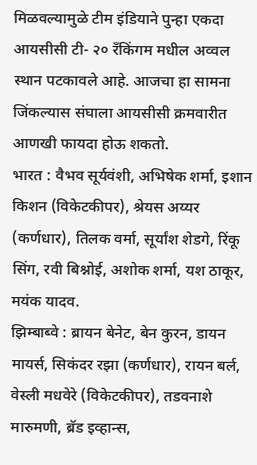मिळवल्यामुळे टीम इंडियाने पुन्हा एकदा आयसीसी टी- २० रँकिंगम मधील अव्वल स्थान पटकावले आहे. आजचा हा सामना जिंकल्यास संघाला आयसीसी क्रमवारीत आणखी फायदा होऊ शकतो.
भारत : वैभव सूर्यवंशी, अभिषेक शर्मा, इशान किशन (विकेटकीपर), श्रेयस अय्यर (कर्णधार), तिलक वर्मा, सूर्यांश शेडगे, रिंकू सिंग, रवी बिश्नोई, अशोक शर्मा, यश ठाकूर, मयंक यादव.
झिम्बाब्वे : ब्रायन बेनेट, बेन कुरन, डायन मायर्स, सिकंदर रझा (कर्णधार), रायन बर्ल, वेस्ली मधवेरे (विकेटकीपर), तडवनाशे मारुमणी, ब्रॅड इव्हान्स,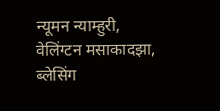न्यूमन न्याम्हुरी, वेलिंग्टन मसाकादझा, ब्लेसिंग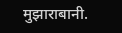मुझाराबानी.